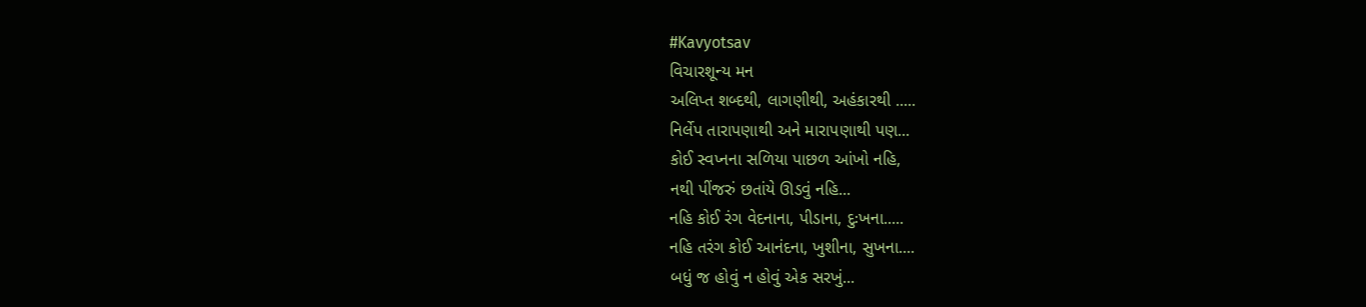#Kavyotsav
વિચારશૂન્ય મન
અલિપ્ત શબ્દથી, લાગણીથી, અહંકારથી .....
નિર્લેપ તારાપણાથી અને મારાપણાથી પણ...
કોઈ સ્વપ્નના સળિયા પાછળ આંખો નહિ,
નથી પીંજરું છતાંયે ઊડવું નહિ...
નહિ કોઈ રંગ વેદનાના, પીડાના, દુઃખના.....
નહિ તરંગ કોઈ આનંદના, ખુશીના, સુખના....
બધું જ હોવું ન હોવું એક સરખું...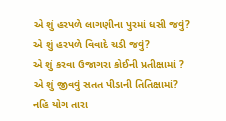એ શું હરપળે લાગણીના પુરમાં ધસી જવું?
એ શું હરપળે વિવાદે ચડી જવું?
એ શું કરવા ઉજાગરા કોઈની પ્રતીક્ષામાં ?
એ શું જીવવું સતત પીડાની તિતિક્ષામાં?
નહિ યોગ તારા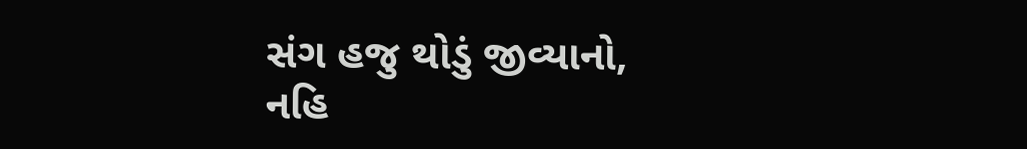સંગ હજુ થોડું જીવ્યાનો,
નહિ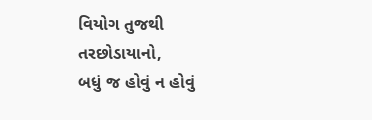વિયોગ તુજથી તરછોડાયાનો,
બધું જ હોવું ન હોવું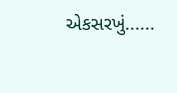એકસરખું......